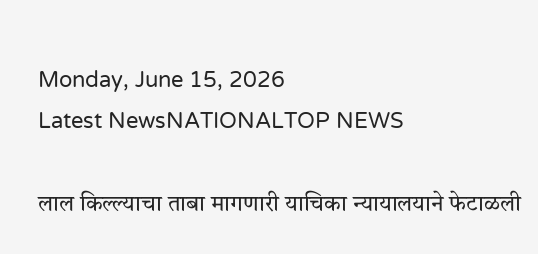Monday, June 15, 2026
Latest NewsNATIONALTOP NEWS

लाल किल्ल्याचा ताबा मागणारी याचिका न्यायालयाने फेटाळली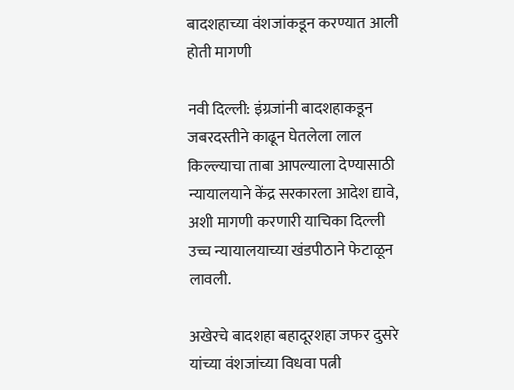बादशहाच्या वंशजांकडून करण्यात आली होती मागणी

नवी दिल्ली: इंग्रजांनी बादशहाकडून जबरदस्तीने काढून घेतलेला लाल किल्ल्याचा ताबा आपल्याला देण्यासाठी न्यायालयाने केंद्र सरकारला आदेश द्यावे, अशी मागणी करणारी याचिका दिल्ली उच्च न्यायालयाच्या खंडपीठाने फेटाळून लावली.

अखेरचे बादशहा बहादूरशहा जफर दुसरे यांच्या वंशजांच्या विधवा पत्नी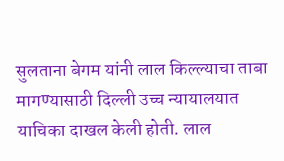सुलताना बेगम यांनी लाल किल्ल्याचा ताबा मागण्यासाठी दिल्ली उच्च न्यायालयात याचिका दाखल केली होती. लाल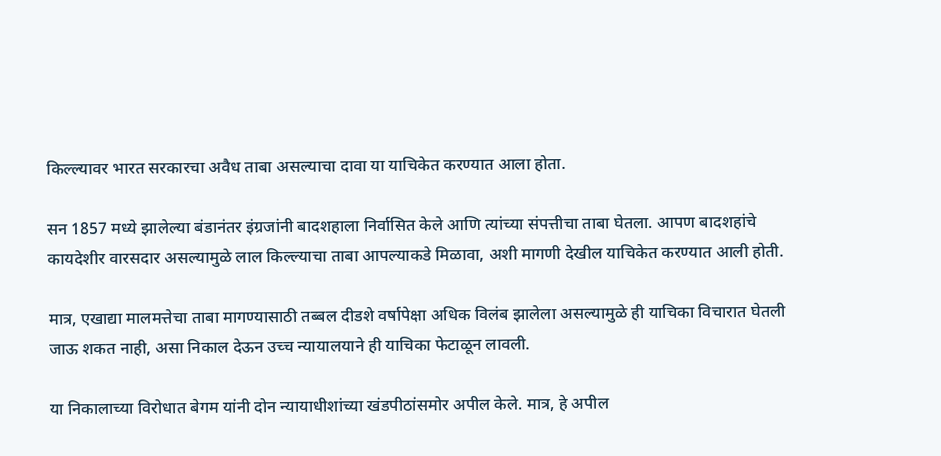किल्ल्यावर भारत सरकारचा अवैध ताबा असल्याचा दावा या याचिकेत करण्यात आला होता.

सन 1857 मध्ये झालेल्या बंडानंतर इंग्रजांनी बादशहाला निर्वासित केले आणि त्यांच्या संपत्तीचा ताबा घेतला. आपण बादशहांचे कायदेशीर वारसदार असल्यामुळे लाल किल्ल्याचा ताबा आपल्याकडे मिळावा, अशी मागणी देखील याचिकेत करण्यात आली होती.

मात्र, एखाद्या मालमत्तेचा ताबा मागण्यासाठी तब्बल दीडशे वर्षापेक्षा अधिक विलंब झालेला असल्यामुळे ही याचिका विचारात घेतली जाऊ शकत नाही, असा निकाल देऊन उच्च न्यायालयाने ही याचिका फेटाळून लावली.

या निकालाच्या विरोधात बेगम यांनी दोन न्यायाधीशांच्या खंडपीठांसमोर अपील केले. मात्र, हे अपील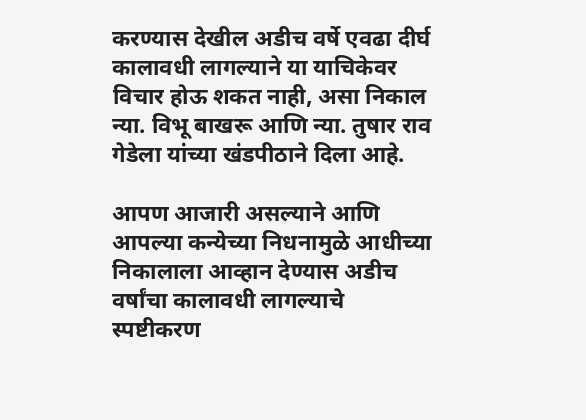करण्यास देखील अडीच वर्षे एवढा दीर्घ कालावधी लागल्याने या याचिकेवर विचार होऊ शकत नाही, असा निकाल न्या. विभू बाखरू आणि न्या. तुषार राव गेडेला यांच्या खंडपीठाने दिला आहे.

आपण आजारी असल्याने आणि आपल्या कन्येच्या निधनामुळे आधीच्या निकालाला आव्हान देण्यास अडीच वर्षांचा कालावधी लागल्याचे स्पष्टीकरण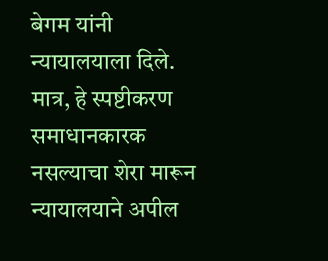बेगम यांनी न्यायालयाला दिले. मात्र, हे स्पष्टीकरण समाधानकारक नसल्याचा शेरा मारून न्यायालयाने अपील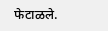फेटाळले.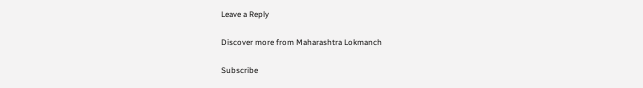Leave a Reply

Discover more from Maharashtra Lokmanch

Subscribe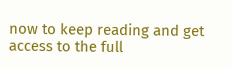now to keep reading and get access to the full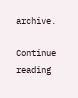archive.

Continue reading